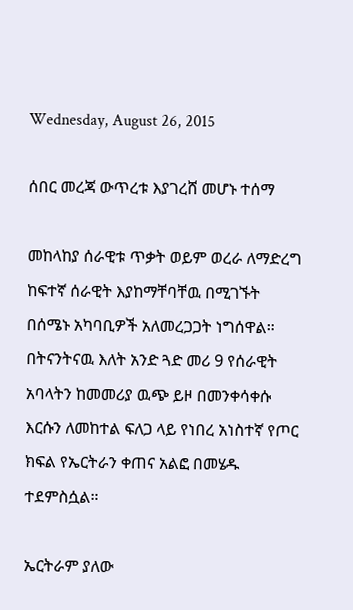Wednesday, August 26, 2015

ሰበር መረጃ ውጥረቱ እያገረሸ መሆኑ ተሰማ

መከላከያ ሰራዊቱ ጥቃት ወይም ወረራ ለማድረግ ከፍተኛ ሰራዊት እያከማቸባቸዉ በሚገኙት በሰሜኑ አካባቢዎች አለመረጋጋት ነግሰዋል።
በትናንትናዉ እለት አንድ ጓድ መሪ 9 የሰራዊት አባላትን ከመመሪያ ዉጭ ይዞ በመንቀሳቀሱ እርሱን ለመከተል ፍለጋ ላይ የነበረ አነስተኛ የጦር ክፍል የኤርትራን ቀጠና አልፎ በመሄዱ ተደምስሷል።

ኤርትራም ያለው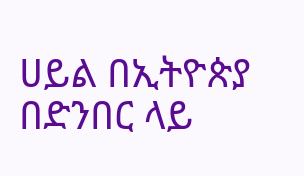ሀይል በኢትዮጵያ በድንበር ላይ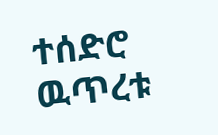ተሰድሮ ዉጥረቱ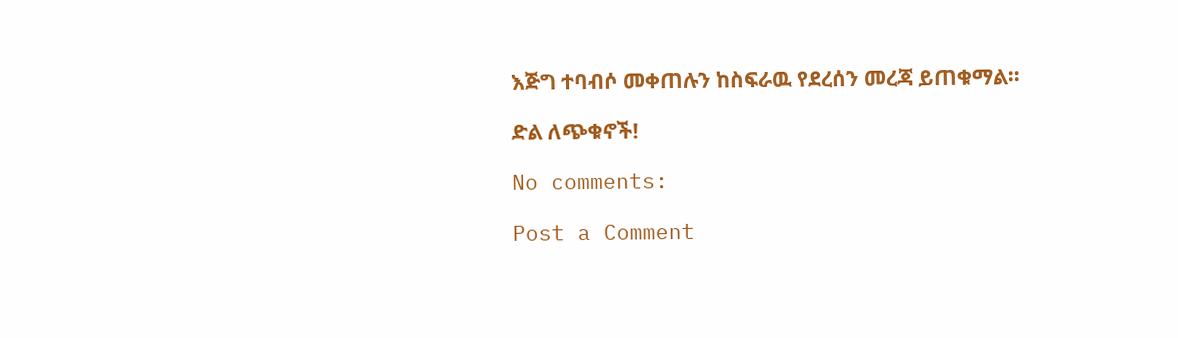እጅግ ተባብሶ መቀጠሉን ከስፍራዉ የደረሰን መረጃ ይጠቁማል።

ድል ለጭቁኖች!

No comments:

Post a Comment